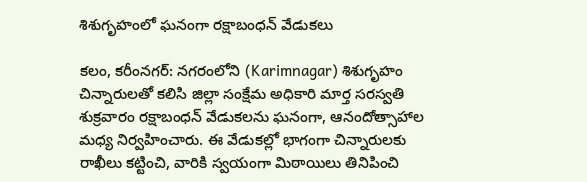శిశుగృహంలో ఘనంగా రక్షాబంధన్ వేడుకలు

కలం, కరీంనగర్: నగరంలోని (Karimnagar) శిశుగృహం చిన్నారులతో కలిసి జిల్లా సంక్షేమ అధికారి మార్త సరస్వతి శుక్రవారం రక్షాబంధన్ వేడుకలను ఘనంగా, ఆనందోత్సాహాల మధ్య నిర్వహించారు. ఈ వేడుకల్లో భాగంగా చిన్నారులకు రాఖీలు కట్టించి, వారికి స్వయంగా మిఠాయిలు తినిపించి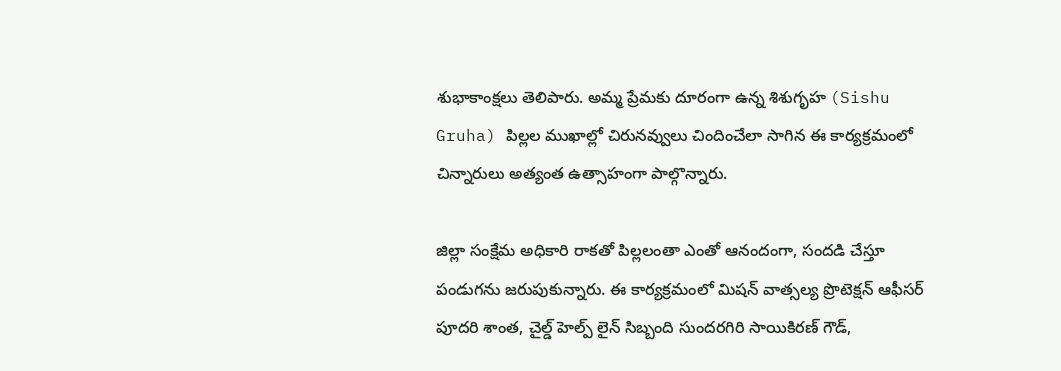శుభాకాంక్షలు తెలిపారు. అమ్మ ప్రేమకు దూరంగా ఉన్న శిశుగృహ (Sishu Gruha) పిల్లల ముఖాల్లో చిరునవ్వులు చిందించేలా సాగిన ఈ కార్యక్రమంలో చిన్నారులు అత్యంత ఉత్సాహంగా పాల్గొన్నారు.

జిల్లా సంక్షేమ అధికారి రాకతో పిల్లలంతా ఎంతో ఆనందంగా, సందడి చేస్తూ పండుగను జరుపుకున్నారు. ఈ కార్యక్రమంలో మిషన్ వాత్సల్య ప్రొటెక్షన్ ఆఫీసర్ పూదరి శాంత, చైల్డ్ హెల్ప్ లైన్ సిబ్బంది సుందరగిరి సాయికిరణ్ గౌడ్,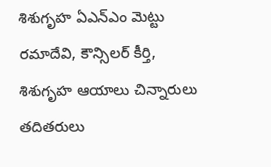శిశుగృహ ఏఎన్ఎం మెట్టు రమాదేవి, కౌన్సిలర్ కీర్తి, శిశుగృహ ఆయాలు చిన్నారులు తదితరులు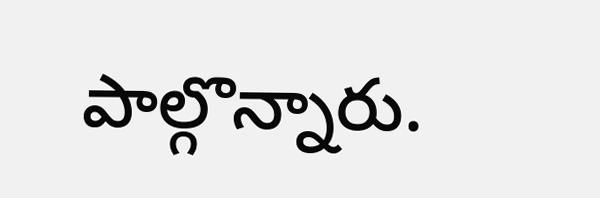పాల్గొన్నారు.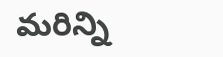మ‌రిన్ని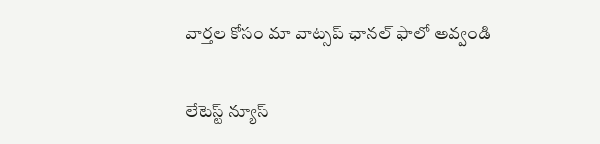వార్త‌ల కోసం మా వాట్స‌ప్ ఛాన‌ల్ ఫాలో అవ్వండి

లేటెస్ట్ న్యూస్‌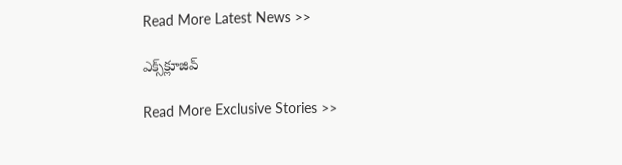Read More Latest News >>

ఎక్స్‌క్లూజివ్‌

Read More Exclusive Stories >>